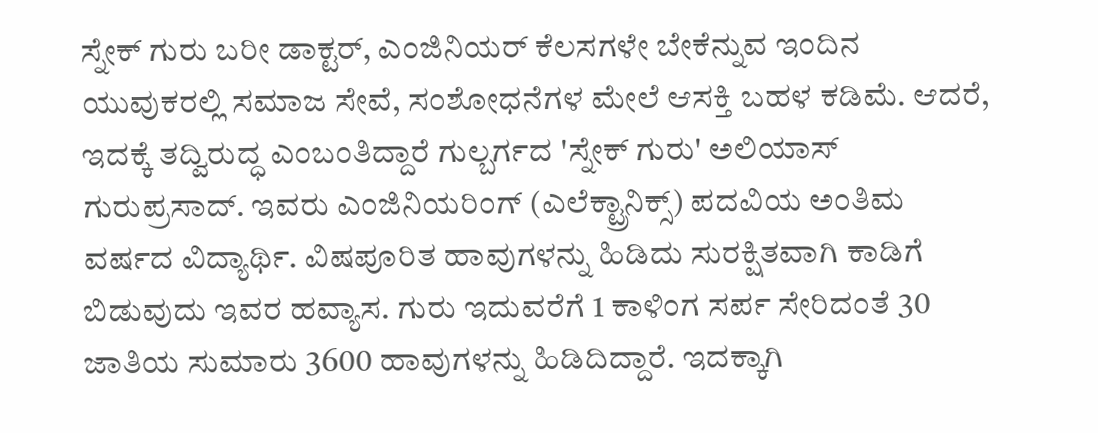ಸ್ನೇಕ್ ಗುರು ಬರೀ ಡಾಕ್ಟರ್, ಎಂಜಿನಿಯರ್ ಕೆಲಸಗಳೇ ಬೇಕೆನ್ನುವ ಇಂದಿನ ಯುವುಕರಲ್ಲಿ ಸಮಾಜ ಸೇವೆ, ಸಂಶೋಧನೆಗಳ ಮೇಲೆ ಆಸಕ್ತಿ ಬಹಳ ಕಡಿಮೆ. ಆದರೆ, ಇದಕ್ಕೆ ತದ್ವಿರುದ್ಧ ಎಂಬಂತಿದ್ದಾರೆ ಗುಲ್ಬರ್ಗದ 'ಸ್ನೇಕ್ ಗುರು' ಅಲಿಯಾಸ್ ಗುರುಪ್ರಸಾದ್. ಇವರು ಎಂಜಿನಿಯರಿಂಗ್ (ಎಲೆಕ್ಟ್ರಾನಿಕ್ಸ್) ಪದವಿಯ ಅಂತಿಮ ವರ್ಷದ ವಿದ್ಯಾರ್ಥಿ. ವಿಷಪೂರಿತ ಹಾವುಗಳನ್ನು ಹಿಡಿದು ಸುರಕ್ಷಿತವಾಗಿ ಕಾಡಿಗೆ ಬಿಡುವುದು ಇವರ ಹವ್ಯಾಸ. ಗುರು ಇದುವರೆಗೆ 1 ಕಾಳಿಂಗ ಸರ್ಪ ಸೇರಿದಂತೆ 30 ಜಾತಿಯ ಸುಮಾರು 3600 ಹಾವುಗಳನ್ನು ಹಿಡಿದಿದ್ದಾರೆ. ಇದಕ್ಕಾಗಿ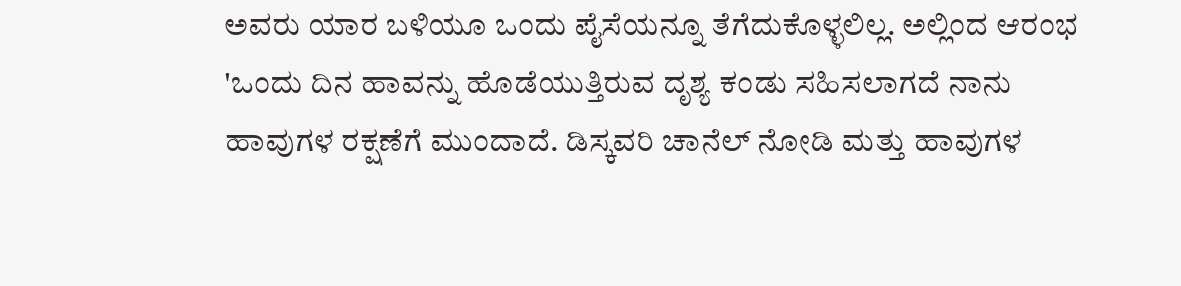ಅವರು ಯಾರ ಬಳಿಯೂ ಒಂದು ಪೈಸೆಯನ್ನೂ ತೆಗೆದುಕೊಳ್ಳಲಿಲ್ಲ. ಅಲ್ಲಿಂದ ಆರಂಭ 'ಒಂದು ದಿನ ಹಾವನ್ನು ಹೊಡೆಯುತ್ತಿರುವ ದೃಶ್ಯ ಕಂಡು ಸಹಿಸಲಾಗದೆ ನಾನು ಹಾವುಗಳ ರಕ್ಷಣೆಗೆ ಮುಂದಾದೆ. ಡಿಸ್ಕವರಿ ಚಾನೆಲ್ ನೋಡಿ ಮತ್ತು ಹಾವುಗಳ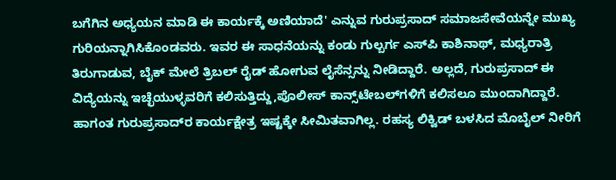ಬಗೆಗಿನ ಅಧ್ಯಯನ ಮಾಡಿ ಈ ಕಾರ್ಯಕ್ಕೆ ಅಣಿಯಾದೆ' ಎನ್ನುವ ಗುರುಪ್ರಸಾದ್ ಸಮಾಜಸೇವೆಯನ್ನೇ ಮುಖ್ಯ ಗುರಿಯನ್ನಾಗಿಸಿಕೊಂಡವರು. ಇವರ ಈ ಸಾಧನೆಯನ್ನು ಕಂಡು ಗುಲ್ಬರ್ಗ ಎಸ್‌ಪಿ ಕಾಶಿನಾಥ್, ಮಧ್ಯರಾತ್ರಿ ತಿರುಗಾಡುವ, ಬೈಕ್ ಮೇಲೆ ತ್ರಿಬಲ್ ರೈಡ್ ಹೋಗುವ ಲೈಸೆನ್ಸನ್ನು ನೀಡಿದ್ದಾರೆ. ಅಲ್ಲದೆ, ಗುರುಪ್ರಸಾದ್ ಈ ವಿದ್ಯೆಯನ್ನು ಇಚ್ಛೆಯುಳ್ಳವರಿಗೆ ಕಲಿಸುತ್ತಿದ್ದು,ಪೊಲೀಸ್ ಕಾನ್ಸ್‌ಟೇಬಲ್‌ಗಳಿಗೆ ಕಲಿಸಲೂ ಮುಂದಾಗಿದ್ದಾರೆ. ಹಾಗಂತ ಗುರುಪ್ರಸಾದ್‌ರ ಕಾರ್ಯಕ್ಷೇತ್ರ ಇಷ್ಟಕ್ಕೇ ಸೀಮಿತವಾಗಿಲ್ಲ. ರಹಸ್ಯ ಲಿಕ್ವಿಡ್ ಬಳಸಿದ ಮೊಬೈಲ್ ನೀರಿಗೆ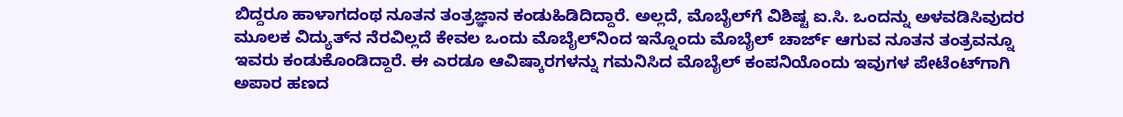ಬಿದ್ದರೂ ಹಾಳಾಗದಂಥ ನೂತನ ತಂತ್ರಜ್ಞಾನ ಕಂಡುಹಿಡಿದಿದ್ದಾರೆ. ಅಲ್ಲದೆ, ಮೊಬೈಲ್‌ಗೆ ವಿಶಿಷ್ಟ ಐ.ಸಿ. ಒಂದನ್ನು ಅಳವಡಿಸಿವುದರ ಮೂಲಕ ವಿದ್ಯುತ್‌ನ ನೆರವಿಲ್ಲದೆ ಕೇವಲ ಒಂದು ಮೊಬೈಲ್‌ನಿಂದ ಇನ್ನೊಂದು ಮೊಬೈಲ್ ಚಾರ್ಜ್ ಆಗುವ ನೂತನ ತಂತ್ರವನ್ನೂ ಇವರು ಕಂಡುಕೊಂಡಿದ್ದಾರೆ. ಈ ಎರಡೂ ಆವಿಷ್ಕಾರಗಳನ್ನು ಗಮನಿಸಿದ ಮೊಬೈಲ್ ಕಂಪನಿಯೊಂದು ಇವುಗಳ ಪೇಟೆಂಟ್‌ಗಾಗಿ ಅಪಾರ ಹಣದ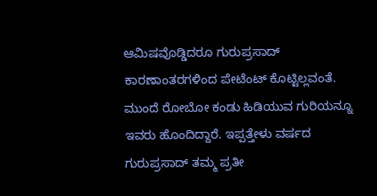ಆಮಿಷವೊಡ್ಡಿದರೂ ಗುರುಪ್ರಸಾದ್ ಕಾರಣಾಂತರಗಳಿಂದ ಪೇಟೆಂಟ್ ಕೊಟ್ಟಿಲ್ಲವಂತೆ. ಮುಂದೆ ರೋಬೋ ಕಂಡು ಹಿಡಿಯುವ ಗುರಿಯನ್ನೂ ಇವರು ಹೊಂದಿದ್ದಾರೆ. ಇಪ್ಪತ್ತೇಳು ವರ್ಷದ ಗುರುಪ್ರಸಾದ್ ತಮ್ಮ ಪ್ರತೀ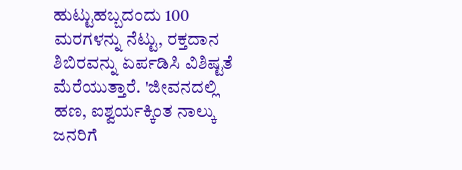ಹುಟ್ಟುಹಬ್ಬದಂದು 100 ಮರಗಳನ್ನು ನೆಟ್ಟು, ರಕ್ತದಾನ ಶಿಬಿರವನ್ನು ಏರ್ಪಡಿಸಿ ವಿಶಿಷ್ಟತೆ ಮೆರೆಯುತ್ತಾರೆ. 'ಜೀವನದಲ್ಲಿ ಹಣ, ಐಶ್ವರ್ಯಕ್ಕಿಂತ ನಾಲ್ಕು ಜನರಿಗೆ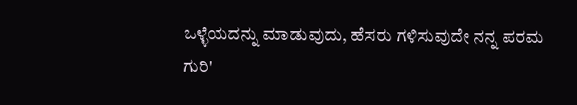ಒಳ್ಳೆಯದನ್ನು ಮಾಡುವುದು, ಹೆಸರು ಗಳಿಸುವುದೇ ನನ್ನ ಪರಮ ಗುರಿ'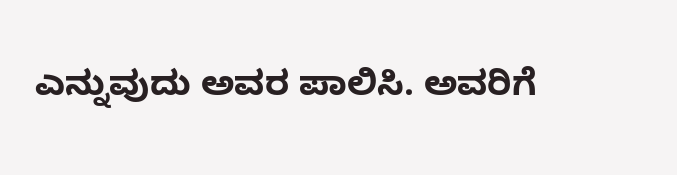ಎನ್ನುವುದು ಅವರ ಪಾಲಿಸಿ. ಅವರಿಗೆ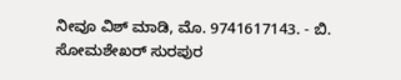ನೀವೂ ವಿಶ್ ಮಾಡಿ, ಮೊ. 9741617143. - ಬಿ. ಸೋಮಶೇಖರ್ ಸುರಪುರ